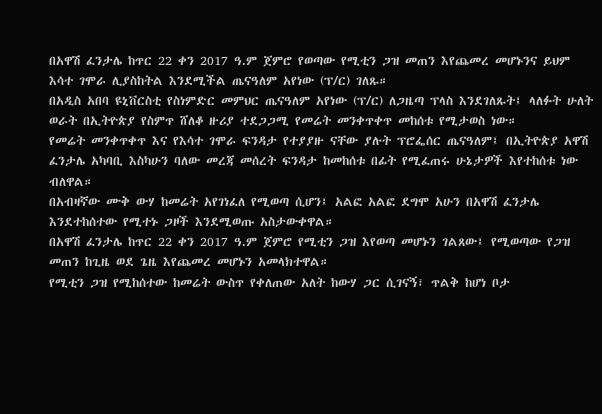በአዋሽ ፈንታሌ ከጥር 22 ቀን 2017 ዓ.ም ጀምሮ የወጣው የሚቲን ጋዝ መጠን እየጨመረ መሆኑንና ይህም እሳተ ገሞራ ሊያስከትል እንደሚችል ጤናዓለም አየነው (ፕ/ር) ገለጹ።
በአዲስ አበባ ዩኒቨርስቲ የስነምድር መምህር ጤናዓለም አየነው (ፕ/ር) ለጋዜጣ ፕላስ እንደገለጹት፤ ላለፉት ሁለት ወራት በኢትዮጵያ የስምጥ ሸለቆ ዙሪያ ተደጋጋሚ የመሬት መንቀጥቀጥ መከሰቱ የሚታወስ ነው።
የመሬት መንቀጥቀጥ እና የእሳተ ገሞራ ፍንዳታ የተያያዙ ናቸው ያሉት ፕሮፌሰር ጤናዓለም፤ በኢትዮጵያ አዋሽ ፈንታሌ አካባቢ እስካሁን ባለው መረጃ መሰረት ፍንዳታ ከመከሰቱ በፊት የሚፈጠሩ ሁኔታዎች እየተከሰቱ ነው ብለዋል።
በአብዛኛው ሙቅ ውሃ ከመሬት አየገነፈለ የሚወጣ ሲሆን፤ አልፎ አልፎ ደግሞ አሁን በአዋሽ ፈንታሌ እንደተከሰተው የሚተኑ ጋዞች እንደሚወጡ አስታውቀዋል።
በአዋሽ ፈንታሌ ከጥር 22 ቀን 2017 ዓ.ም ጀምሮ የሚቲን ጋዝ እየወጣ መሆኑን ገልጸው፤ የሚወጣው የጋዝ መጠን ከጊዜ ወደ ጌዜ እየጨመረ መሆኑን አመላክተዋል።
የሚቲን ጋዝ የሚከሰተው ከመሬት ውስጥ የቀለጠው አለት ከውሃ ጋር ሲገናኝ፣ ጥልቅ ከሆነ ቦታ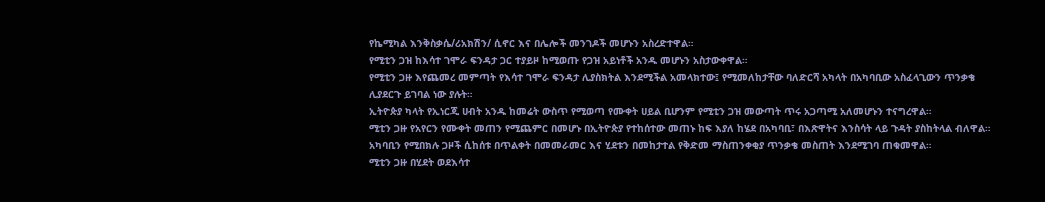የኬሚካል እንቅስቃሴ/ሪአክሽን/ ሲኖር እና በሌሎች መንገዶች መሆኑን አስረድተዋል።
የሚቲን ጋዝ ከእሳተ ገሞራ ፍንዳታ ጋር ተያይዞ ከሚወጡ የጋዝ አይነቶች አንዱ መሆኑን አስታውቀዋል።
የሚቲን ጋዙ እየጨመረ መምጣት የእሳተ ገሞራ ፍንዳታ ሊያስክትል እንደሚችል አመላክተው፤ የሚመለከታቸው ባለድርሻ አካላት በአካባቢው አስፈላጊውን ጥንቃቄ ሊያደርጉ ይገባል ነው ያሉት።
ኢትዮጵያ ካላት የኢነርጂ ሀብት አንዱ ከመሬት ውስጥ የሚወጣ የሙቀት ሀይል ቢሆንም የሚቲን ጋዝ መውጣት ጥሩ አጋጣሚ አለመሆኑን ተናግረዋል።
ሚቲን ጋዙ የአየርን የሙቀት መጠን የሚጨምር በመሆኑ በኢትዮጵያ የተከሰተው መጠኑ ከፍ እያለ ከሄደ በአካባቢ፣ በእጽዋትና እንስሳት ላይ ጉዳት ያስከትላል ብለዋል።
አካባቢን የሚበክሉ ጋዞች ሲከሰቱ በጥልቀት በመመራመር እና ሂደቱን በመከታተል የቅድመ ማስጠንቀቂያ ጥንቃቄ መስጠት እንደሚገባ ጠቁመዋል።
ሚቲን ጋዙ በሂደት ወደእሳተ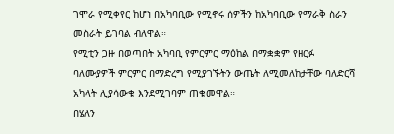ገሞራ የሚቀየር ከሆነ በአካባቢው የሚኖሩ ሰዎችን ከአካባቢው የማራቅ ስራን መስራት ይገባል ብለዋል።
የሚቲን ጋዙ በወጣበት አካባቢ የምርምር ማዕከል በማቋቋም የዘርፉ ባለሙያዎች ምርምር በማድረግ የሚያገኙትን ውጤት ለሚመለከታቸው ባለድርሻ አካላት ሊያሳውቁ እንደሚገባም ጠቁመዋል።
በሄለን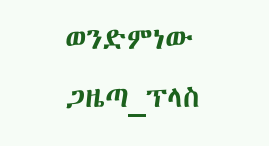ወንድምነው ጋዜጣ_ፕላስ